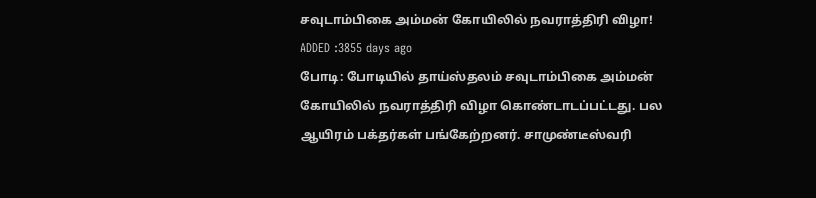சவுடாம்பிகை அம்மன் கோயிலில் நவராத்திரி விழா!
ADDED :3855 days ago
போடி: போடியில் தாய்ஸ்தலம் சவுடாம்பிகை அம்மன் கோயிலில் நவராத்திரி விழா கொண்டாடப்பட்டது. பல ஆயிரம் பக்தர்கள் பங்கேற்றனர். சாமுண்டீஸ்வரி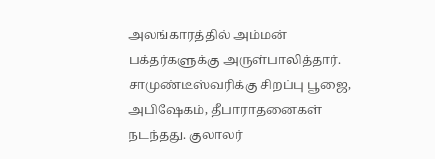அலங்காரத்தில் அம்மன் பக்தர்களுக்கு அருள்பாலித்தார். சாமுண்டீஸ்வரிக்கு சிறப்பு பூஜை, அபிஷேகம், தீபாராதனைகள் நடந்தது. குலாலர்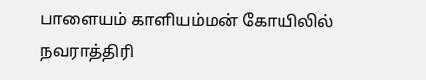பாளையம் காளியம்மன் கோயிலில் நவராத்திரி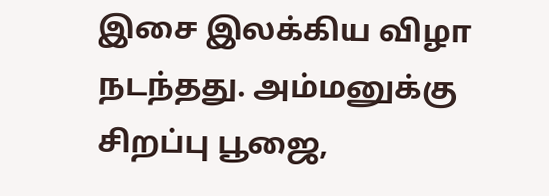இசை இலக்கிய விழா நடந்தது. அம்மனுக்கு சிறப்பு பூஜை,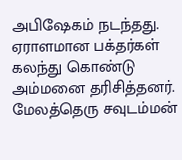அபிஷேகம் நடந்தது. ஏராளமான பக்தர்கள் கலந்து கொண்டு அம்மனை தரிசித்தனர். மேலத்தெரு சவுடம்மன்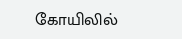கோயிலில்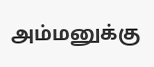அம்மனுக்கு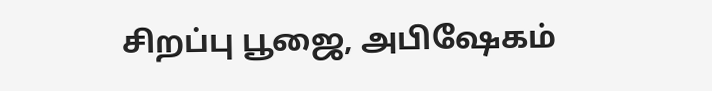சிறப்பு பூஜை, அபிஷேகம்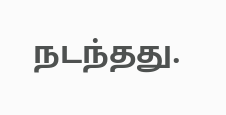நடந்தது.